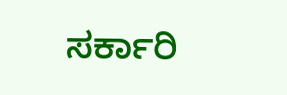ಸರ್ಕಾರಿ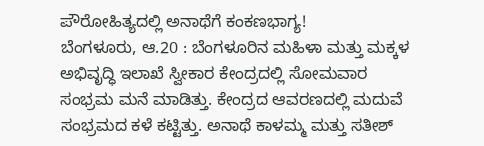ಪೌರೋಹಿತ್ಯದಲ್ಲಿ ಅನಾಥೆಗೆ ಕಂಕಣಭಾಗ್ಯ!
ಬೆಂಗಳೂರು, ಆ.20 : ಬೆಂಗಳೂರಿನ ಮಹಿಳಾ ಮತ್ತು ಮಕ್ಕಳ ಅಭಿವೃದ್ಧಿ ಇಲಾಖೆ ಸ್ವೀಕಾರ ಕೇಂದ್ರದಲ್ಲಿ ಸೋಮವಾರ ಸಂಭ್ರಮ ಮನೆ ಮಾಡಿತ್ತು. ಕೇಂದ್ರದ ಆವರಣದಲ್ಲಿ ಮದುವೆ ಸಂಭ್ರಮದ ಕಳೆ ಕಟ್ಟಿತ್ತು. ಅನಾಥೆ ಕಾಳಮ್ಮ ಮತ್ತು ಸತೀಶ್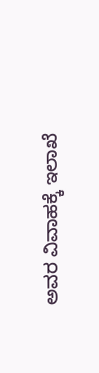ಅವರ ವಿವಾಹಕ್ಕೆ ಇಲಾಖೆ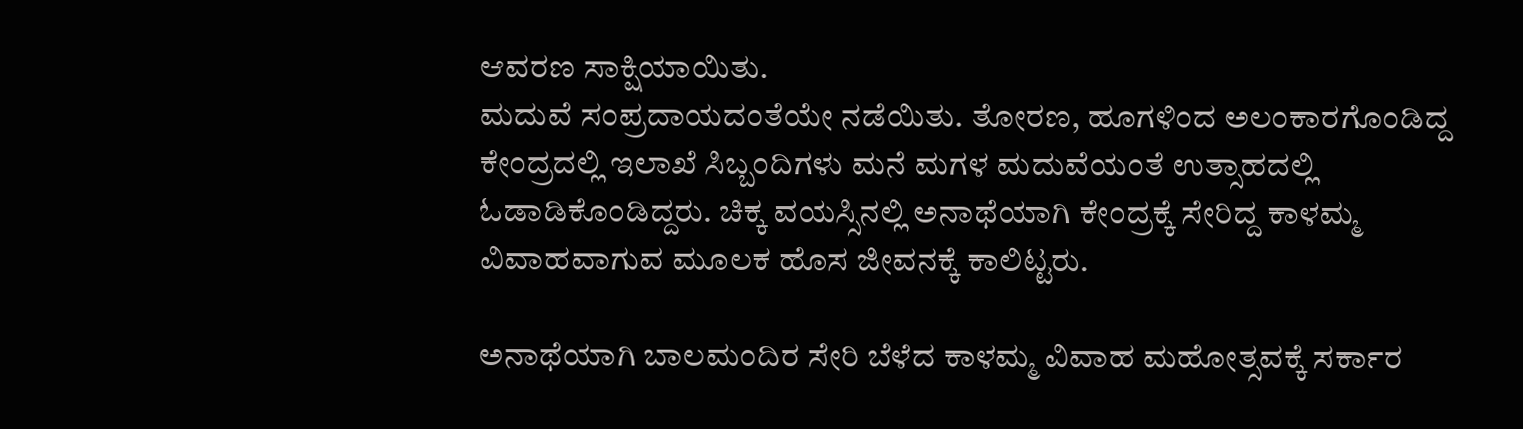ಆವರಣ ಸಾಕ್ಷಿಯಾಯಿತು.
ಮದುವೆ ಸಂಪ್ರದಾಯದಂತೆಯೇ ನಡೆಯಿತು. ತೋರಣ, ಹೂಗಳಿಂದ ಅಲಂಕಾರಗೊಂಡಿದ್ದ ಕೇಂದ್ರದಲ್ಲಿ ಇಲಾಖೆ ಸಿಬ್ಬಂದಿಗಳು ಮನೆ ಮಗಳ ಮದುವೆಯಂತೆ ಉತ್ಸಾಹದಲ್ಲಿ ಓಡಾಡಿಕೊಂಡಿದ್ದರು. ಚಿಕ್ಕ ವಯಸ್ಸಿನಲ್ಲಿ ಅನಾಥೆಯಾಗಿ ಕೇಂದ್ರಕ್ಕೆ ಸೇರಿದ್ದ ಕಾಳಮ್ಮ ವಿವಾಹವಾಗುವ ಮೂಲಕ ಹೊಸ ಜೀವನಕ್ಕೆ ಕಾಲಿಟ್ಟರು.

ಅನಾಥೆಯಾಗಿ ಬಾಲಮಂದಿರ ಸೇರಿ ಬೆಳೆದ ಕಾಳಮ್ಮ ವಿವಾಹ ಮಹೋತ್ಸವಕ್ಕೆ ಸರ್ಕಾರ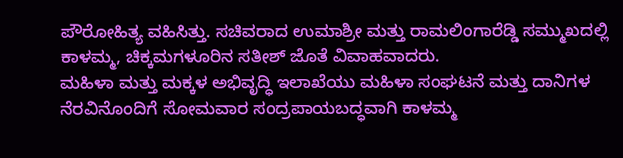ಪೌರೋಹಿತ್ಯ ವಹಿಸಿತ್ತು. ಸಚಿವರಾದ ಉಮಾಶ್ರೀ ಮತ್ತು ರಾಮಲಿಂಗಾರೆಡ್ಡಿ ಸಮ್ಮುಖದಲ್ಲಿ ಕಾಳಮ್ಮ, ಚಿಕ್ಕಮಗಳೂರಿನ ಸತೀಶ್ ಜೊತೆ ವಿವಾಹವಾದರು.
ಮಹಿಳಾ ಮತ್ತು ಮಕ್ಕಳ ಅಭಿವೃದ್ಧಿ ಇಲಾಖೆಯು ಮಹಿಳಾ ಸಂಘಟನೆ ಮತ್ತು ದಾನಿಗಳ ನೆರವಿನೊಂದಿಗೆ ಸೋಮವಾರ ಸಂದ್ರಪಾಯಬದ್ಧವಾಗಿ ಕಾಳಮ್ಮ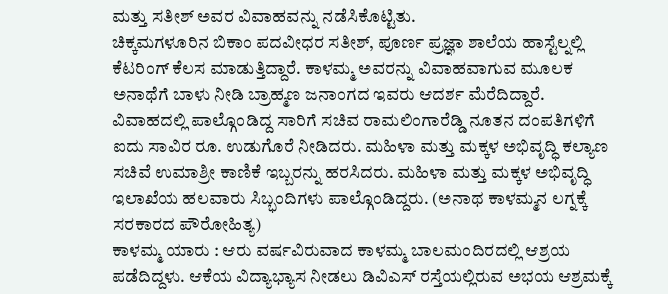ಮತ್ತು ಸತೀಶ್ ಅವರ ವಿವಾಹವನ್ನು ನಡೆಸಿಕೊಟ್ಟಿತು.
ಚಿಕ್ಕಮಗಳೂರಿನ ಬಿಕಾಂ ಪದವೀಧರ ಸತೀಶ್, ಪೂರ್ಣ ಪ್ರಜ್ಞಾ ಶಾಲೆಯ ಹಾಸ್ಟೆಲ್ನಲ್ಲಿ ಕೆಟರಿಂಗ್ ಕೆಲಸ ಮಾಡುತ್ತಿದ್ದಾರೆ. ಕಾಳಮ್ಮ ಅವರನ್ನು ವಿವಾಹವಾಗುವ ಮೂಲಕ ಅನಾಥೆಗೆ ಬಾಳು ನೀಡಿ ಬ್ರಾಹ್ಮಣ ಜನಾಂಗದ ಇವರು ಆದರ್ಶ ಮೆರೆದಿದ್ದಾರೆ.
ವಿವಾಹದಲ್ಲಿ ಪಾಲ್ಗೊಂಡಿದ್ದ ಸಾರಿಗೆ ಸಚಿವ ರಾಮಲಿಂಗಾರೆಡ್ಡಿ ನೂತನ ದಂಪತಿಗಳಿಗೆ ಐದು ಸಾವಿರ ರೂ. ಉಡುಗೊರೆ ನೀಡಿದರು. ಮಹಿಳಾ ಮತ್ತು ಮಕ್ಕಳ ಅಭಿವೃದ್ಧಿ ಕಲ್ಯಾಣ ಸಚಿವೆ ಉಮಾಶ್ರೀ ಕಾಣಿಕೆ ಇಬ್ಬರನ್ನು ಹರಸಿದರು. ಮಹಿಳಾ ಮತ್ತು ಮಕ್ಕಳ ಅಭಿವೃದ್ಧಿ ಇಲಾಖೆಯ ಹಲವಾರು ಸಿಬ್ಭಂದಿಗಳು ಪಾಲ್ಗೊಂಡಿದ್ದರು. (ಅನಾಥ ಕಾಳಮ್ಮನ ಲಗ್ನಕ್ಕೆ ಸರಕಾರದ ಪೌರೋಹಿತ್ಯ)
ಕಾಳಮ್ಮ ಯಾರು : ಆರು ವರ್ಷವಿರುವಾದ ಕಾಳಮ್ಮ ಬಾಲಮಂದಿರದಲ್ಲಿ ಆಶ್ರಯ ಪಡೆದಿದ್ದಳು. ಆಕೆಯ ವಿದ್ಯಾಭ್ಯಾಸ ನೀಡಲು ಡಿವಿಎಸ್ ರಸ್ತೆಯಲ್ಲಿರುವ ಅಭಯ ಆಶ್ರಮಕ್ಕೆ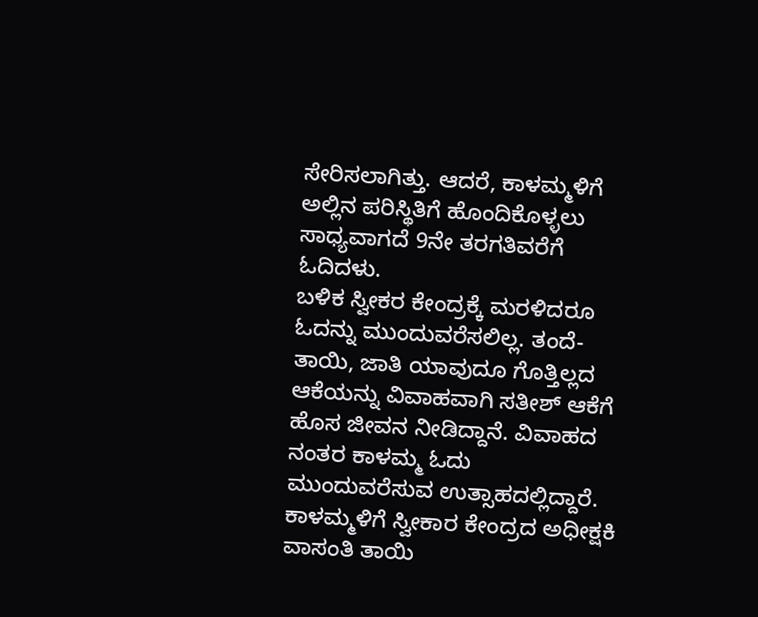ಸೇರಿಸಲಾಗಿತ್ತು. ಆದರೆ, ಕಾಳಮ್ಮಳಿಗೆ ಅಲ್ಲಿನ ಪರಿಸ್ಥಿತಿಗೆ ಹೊಂದಿಕೊಳ್ಳಲು ಸಾಧ್ಯವಾಗದೆ 9ನೇ ತರಗತಿವರೆಗೆ ಓದಿದಳು.
ಬಳಿಕ ಸ್ವೀಕರ ಕೇಂದ್ರಕ್ಕೆ ಮರಳಿದರೂ ಓದನ್ನು ಮುಂದುವರೆಸಲಿಲ್ಲ. ತಂದೆ-ತಾಯಿ, ಜಾತಿ ಯಾವುದೂ ಗೊತ್ತಿಲ್ಲದ ಆಕೆಯನ್ನು ವಿವಾಹವಾಗಿ ಸತೀಶ್ ಆಕೆಗೆ ಹೊಸ ಜೀವನ ನೀಡಿದ್ದಾನೆ. ವಿವಾಹದ ನಂತರ ಕಾಳಮ್ಮ ಓದು ಮುಂದುವರೆಸುವ ಉತ್ಸಾಹದಲ್ಲಿದ್ದಾರೆ.
ಕಾಳಮ್ಮಳಿಗೆ ಸ್ವೀಕಾರ ಕೇಂದ್ರದ ಅಧೀಕ್ಷಕಿ ವಾಸಂತಿ ತಾಯಿ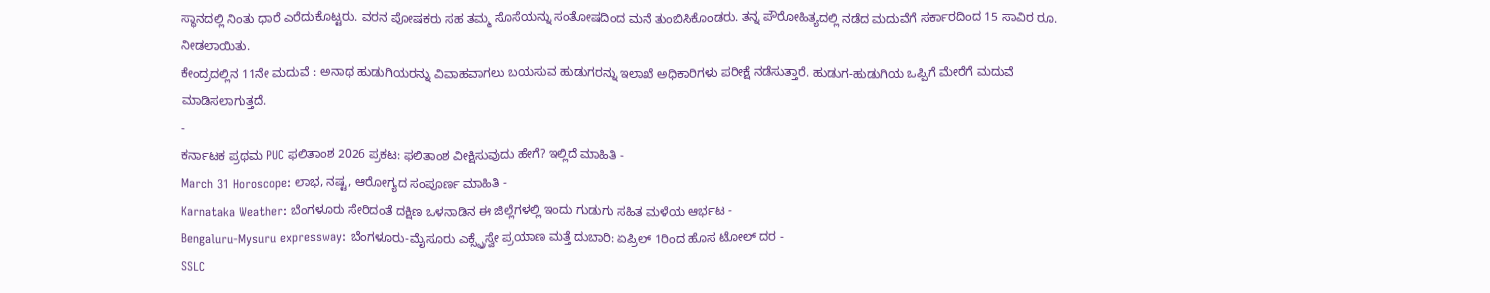ಸ್ಥಾನದಲ್ಲಿ ನಿಂತು ಧಾರೆ ಎರೆದುಕೊಟ್ಟರು. ವರನ ಪೋಷಕರು ಸಹ ತಮ್ಮ ಸೊಸೆಯನ್ನು ಸಂತೋಷದಿಂದ ಮನೆ ತುಂಬಿಸಿಕೊಂಡರು. ತನ್ನ ಪೌರೋಹಿತ್ಯದಲ್ಲಿ ನಡೆದ ಮದುವೆಗೆ ಸರ್ಕಾರದಿಂದ 15 ಸಾವಿರ ರೂ. ನೀಡಲಾಯಿತು.
ಕೇಂದ್ರದಲ್ಲಿನ 11ನೇ ಮದುವೆ : ಅನಾಥ ಹುಡುಗಿಯರನ್ನು ವಿವಾಹವಾಗಲು ಬಯಸುವ ಹುಡುಗರನ್ನು ಇಲಾಖೆ ಅಧಿಕಾರಿಗಳು ಪರೀಕ್ಷೆ ನಡೆಸುತ್ತಾರೆ. ಹುಡುಗ-ಹುಡುಗಿಯ ಒಪ್ಪಿಗೆ ಮೇರೆಗೆ ಮದುವೆ ಮಾಡಿಸಲಾಗುತ್ತದೆ.
-
ಕರ್ನಾಟಕ ಪ್ರಥಮ PUC ಫಲಿತಾಂಶ 2026 ಪ್ರಕಟ: ಫಲಿತಾಂಶ ವೀಕ್ಷಿಸುವುದು ಹೇಗೆ? ಇಲ್ಲಿದೆ ಮಾಹಿತಿ -
March 31 Horoscope: ಲಾಭ, ನಷ್ಟ, ಆರೋಗ್ಯದ ಸಂಪೂರ್ಣ ಮಾಹಿತಿ -
Karnataka Weather: ಬೆಂಗಳೂರು ಸೇರಿದಂತೆ ದಕ್ಷಿಣ ಒಳನಾಡಿನ ಈ ಜಿಲ್ಲೆಗಳಲ್ಲಿ ಇಂದು ಗುಡುಗು ಸಹಿತ ಮಳೆಯ ಆರ್ಭಟ -
Bengaluru-Mysuru expressway: ಬೆಂಗಳೂರು-ಮೈಸೂರು ಎಕ್ಸ್ಪ್ರೆಸ್ವೇ ಪ್ರಯಾಣ ಮತ್ತೆ ದುಬಾರಿ: ಏಪ್ರಿಲ್ 1ರಿಂದ ಹೊಸ ಟೋಲ್ ದರ -
SSLC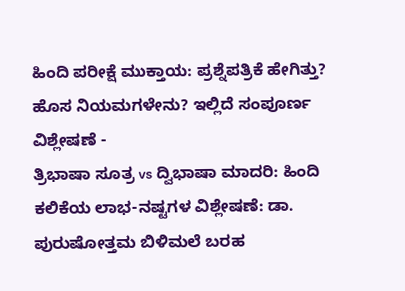ಹಿಂದಿ ಪರೀಕ್ಷೆ ಮುಕ್ತಾಯ: ಪ್ರಶ್ನೆಪತ್ರಿಕೆ ಹೇಗಿತ್ತು? ಹೊಸ ನಿಯಮಗಳೇನು? ಇಲ್ಲಿದೆ ಸಂಪೂರ್ಣ ವಿಶ್ಲೇಷಣೆ -
ತ್ರಿಭಾಷಾ ಸೂತ್ರ vs ದ್ವಿಭಾಷಾ ಮಾದರಿ: ಹಿಂದಿ ಕಲಿಕೆಯ ಲಾಭ-ನಷ್ಟಗಳ ವಿಶ್ಲೇಷಣೆ: ಡಾ. ಪುರುಷೋತ್ತಮ ಬಿಳಿಮಲೆ ಬರಹ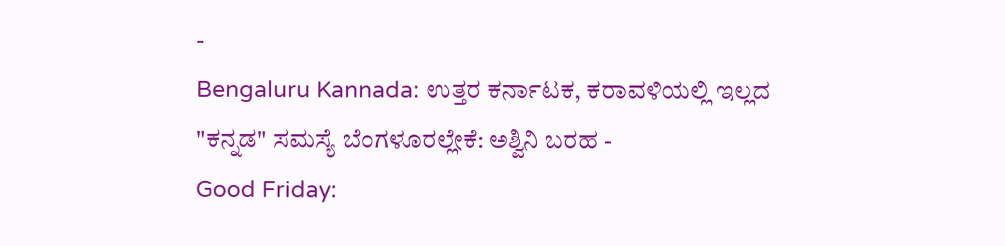-
Bengaluru Kannada: ಉತ್ತರ ಕರ್ನಾಟಕ, ಕರಾವಳಿಯಲ್ಲಿ ಇಲ್ಲದ "ಕನ್ನಡ" ಸಮಸ್ಯೆ ಬೆಂಗಳೂರಲ್ಲೇಕೆ: ಅಶ್ವಿನಿ ಬರಹ -
Good Friday: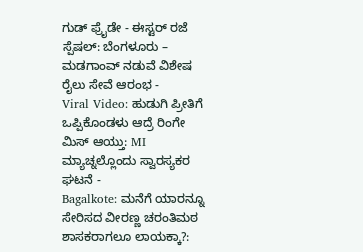ಗುಡ್ ಫ್ರೈಡೇ - ಈಸ್ಟರ್ ರಜೆ ಸ್ಪೆಷಲ್: ಬೆಂಗಳೂರು – ಮಡಗಾಂವ್ ನಡುವೆ ವಿಶೇಷ ರೈಲು ಸೇವೆ ಆರಂಭ -
Viral Video: ಹುಡುಗಿ ಪ್ರೀತಿಗೆ ಒಪ್ಪಿಕೊಂಡಳು ಆದ್ರೆ ರಿಂಗೇ ಮಿಸ್ ಆಯ್ತು: MI ಮ್ಯಾಚ್ನಲ್ಲೊಂದು ಸ್ವಾರಸ್ಯಕರ ಘಟನೆ -
Bagalkote: ಮನೆಗೆ ಯಾರನ್ನೂ ಸೇರಿಸದ ವೀರಣ್ಣ ಚರಂತಿಮಠ ಶಾಸಕರಾಗಲೂ ಲಾಯಕ್ಕಾ?: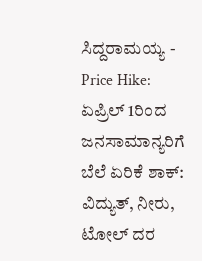ಸಿದ್ದರಾಮಯ್ಯ -
Price Hike: ಏಪ್ರಿಲ್ 1ರಿಂದ ಜನಸಾಮಾನ್ಯರಿಗೆ ಬೆಲೆ ಏರಿಕೆ ಶಾಕ್: ವಿದ್ಯುತ್, ನೀರು, ಟೋಲ್ ದರ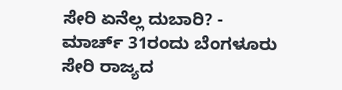ಸೇರಿ ಏನೆಲ್ಲ ದುಬಾರಿ? -
ಮಾರ್ಚ್ 31ರಂದು ಬೆಂಗಳೂರು ಸೇರಿ ರಾಜ್ಯದ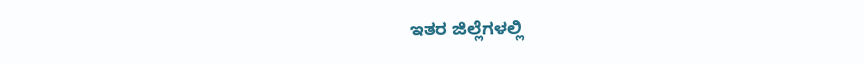ಇತರ ಜಿಲ್ಲೆಗಳಲ್ಲಿ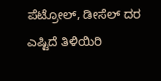ಪೆಟ್ರೋಲ್, ಡೀಸೆಲ್ ದರ ಎಷ್ಟಿದೆ ತಿಳಿಯಿರಿ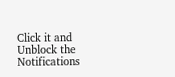Click it and Unblock the Notifications